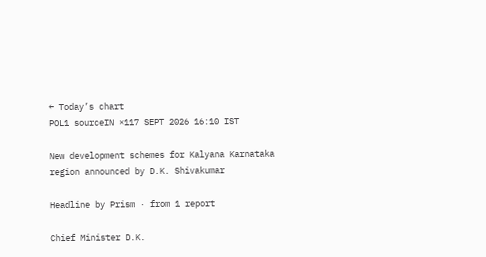← Today’s chart
POL1 sourceIN ×117 SEPT 2026 16:10 IST

New development schemes for Kalyana Karnataka region announced by D.K. Shivakumar

Headline by Prism · from 1 report

Chief Minister D.K.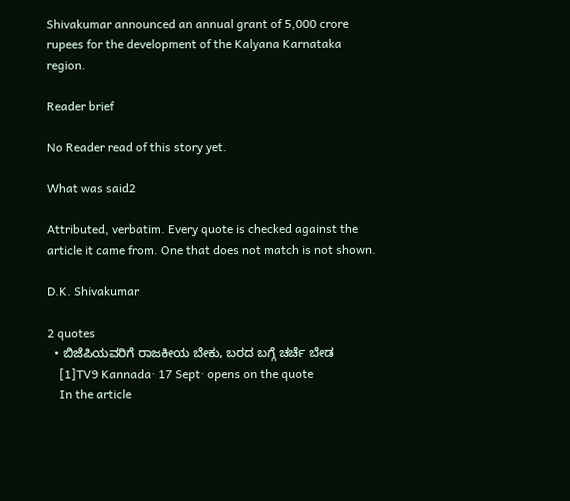Shivakumar announced an annual grant of 5,000 crore rupees for the development of the Kalyana Karnataka region.

Reader brief

No Reader read of this story yet.

What was said2

Attributed, verbatim. Every quote is checked against the article it came from. One that does not match is not shown.

D.K. Shivakumar

2 quotes
  • ಬಿಜೆಪಿಯವರಿಗೆ ರಾಜಕೀಯ ಬೇಕು, ಬರದ ಬಗ್ಗೆ ಚರ್ಚೆ ಬೇಡ
    [1]TV9 Kannada· 17 Sept· opens on the quote
    In the article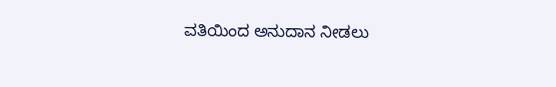ವತಿಯಿಂದ ಅನುದಾನ ನೀಡಲು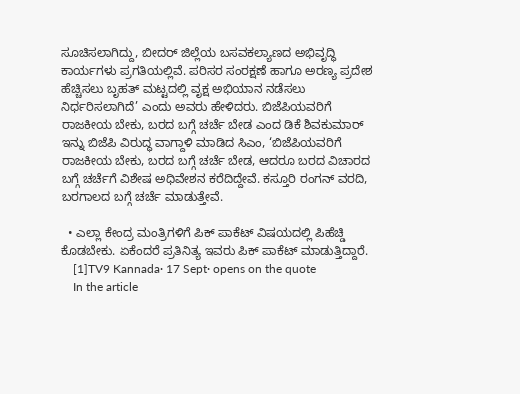ಸೂಚಿಸಲಾಗಿದ್ದು, ಬೀದರ್ ಜಿಲ್ಲೆಯ ಬಸವಕಲ್ಯಾಣದ ಅಭಿವೃದ್ಧಿ ಕಾರ್ಯಗಳು ಪ್ರಗತಿಯಲ್ಲಿವೆ. ಪರಿಸರ ಸಂರಕ್ಷಣೆ ಹಾಗೂ ಅರಣ್ಯ ಪ್ರದೇಶ ಹೆಚ್ಚಿಸಲು ಬೃಹತ್ ಮಟ್ಟದಲ್ಲಿ ವೃಕ್ಷ ಅಭಿಯಾನ ನಡೆಸಲು ನಿರ್ಧರಿಸಲಾಗಿದೆ’ ಎಂದು ಅವರು ಹೇಳಿದರು. ಬಿಜೆಪಿಯವರಿಗೆ ರಾಜಕೀಯ ಬೇಕು, ಬರದ ಬಗ್ಗೆ ಚರ್ಚೆ ಬೇಡ ಎಂದ ಡಿಕೆ ಶಿವಕುಮಾರ್ ಇನ್ನು ಬಿಜೆಪಿ ವಿರುದ್ಧ ವಾಗ್ದಾಳಿ ಮಾಡಿದ ಸಿಎಂ, ‘ಬಿಜೆಪಿಯವರಿಗೆ ರಾಜಕೀಯ ಬೇಕು, ಬರದ ಬಗ್ಗೆ ಚರ್ಚೆ ಬೇಡ, ಆದರೂ ಬರದ ವಿಚಾರದ ಬಗ್ಗೆ ಚರ್ಚೆಗೆ ವಿಶೇಷ ಅಧಿವೇಶನ ಕರೆದಿದ್ದೇವೆ. ಕಸ್ತೂರಿ ರಂಗನ್ ವರದಿ, ಬರಗಾಲದ ಬಗ್ಗೆ ಚರ್ಚೆ ಮಾಡುತ್ತೇವೆ.

  • ಎಲ್ಲಾ ಕೇಂದ್ರ ಮಂತ್ರಿಗಳಿಗೆ ಪಿಕ್ ಪಾಕೆಟ್ ವಿಷಯದಲ್ಲಿ ಪಿಹೆಚ್ಡಿ ಕೊಡಬೇಕು. ಏಕೆಂದರೆ ಪ್ರತಿನಿತ್ಯ ಇವರು ಪಿಕ್ ಪಾಕೆಟ್ ಮಾಡುತ್ತಿದ್ದಾರೆ.
    [1]TV9 Kannada· 17 Sept· opens on the quote
    In the article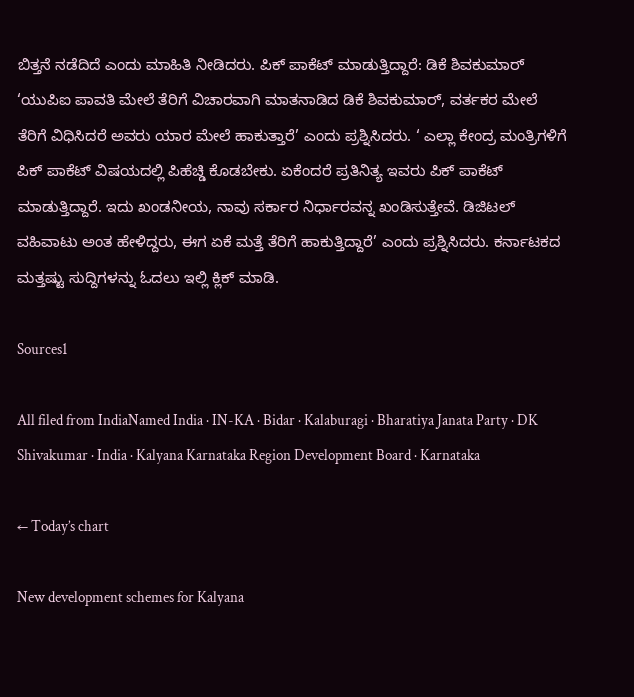ಬಿತ್ತನೆ ನಡೆದಿದೆ ಎಂದು ಮಾಹಿತಿ ನೀಡಿದರು. ಪಿಕ್ ಪಾಕೆಟ್ ಮಾಡುತ್ತಿದ್ದಾರೆ: ಡಿಕೆ ಶಿವಕುಮಾರ್ ‘ಯುಪಿಐ ಪಾವತಿ ಮೇಲೆ ತೆರಿಗೆ ವಿಚಾರವಾಗಿ ಮಾತನಾಡಿದ ಡಿಕೆ ಶಿವಕುಮಾರ್, ವರ್ತಕರ ಮೇಲೆ ತೆರಿಗೆ ವಿಧಿಸಿದರೆ ಅವರು ಯಾರ ಮೇಲೆ ಹಾಕುತ್ತಾರೆ’ ಎಂದು ಪ್ರಶ್ನಿಸಿದರು. ‘ ಎಲ್ಲಾ ಕೇಂದ್ರ ಮಂತ್ರಿಗಳಿಗೆ ಪಿಕ್ ಪಾಕೆಟ್ ವಿಷಯದಲ್ಲಿ ಪಿಹೆಚ್ಡಿ ಕೊಡಬೇಕು. ಏಕೆಂದರೆ ಪ್ರತಿನಿತ್ಯ ಇವರು ಪಿಕ್ ಪಾಕೆಟ್ ಮಾಡುತ್ತಿದ್ದಾರೆ. ಇದು ಖಂಡನೀಯ, ನಾವು ಸರ್ಕಾರ ನಿರ್ಧಾರವನ್ನ ಖಂಡಿಸುತ್ತೇವೆ. ಡಿಜಿಟಲ್ ವಹಿವಾಟು ಅಂತ ಹೇಳಿದ್ದರು, ಈಗ ಏಕೆ ಮತ್ತೆ ತೆರಿಗೆ ಹಾಕುತ್ತಿದ್ದಾರೆ’ ಎಂದು ಪ್ರಶ್ನಿಸಿದರು. ಕರ್ನಾಟಕದ ಮತ್ತಷ್ಟು ಸುದ್ದಿಗಳನ್ನು ಓದಲು ಇಲ್ಲಿ ಕ್ಲಿಕ್ ಮಾಡಿ.

Sources1

All filed from IndiaNamed India · IN-KA · Bidar · Kalaburagi · Bharatiya Janata Party · DK Shivakumar · India · Kalyana Karnataka Region Development Board · Karnataka

← Today’s chart

New development schemes for Kalyana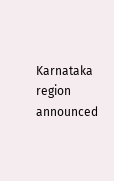Karnataka region announced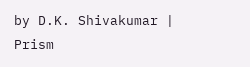by D.K. Shivakumar | Prism